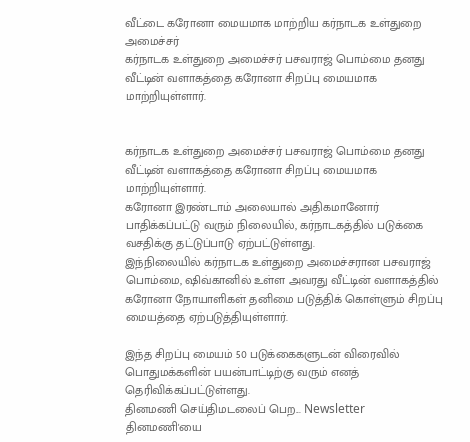வீட்டை கரோனா மையமாக மாற்றிய கர்நாடக உள்துறை அமைச்சர்
கர்நாடக உள்துறை அமைச்சர் பசவராஜ் பொம்மை தனது வீட்டின் வளாகத்தை கரோனா சிறப்பு மையமாக மாற்றியுள்ளார்.


கர்நாடக உள்துறை அமைச்சர் பசவராஜ் பொம்மை தனது வீட்டின் வளாகத்தை கரோனா சிறப்பு மையமாக மாற்றியுள்ளார்.
கரோனா இரண்டாம் அலையால் அதிகமானோர் பாதிக்கப்பட்டு வரும் நிலையில், கர்நாடகத்தில் படுக்கை வசதிக்கு தட்டுப்பாடு ஏற்பட்டுள்ளது.
இந்நிலையில் கர்நாடக உள்துறை அமைச்சரான பசவராஜ் பொம்மை, ஷிவ்கானில் உள்ள அவரது வீட்டின் வளாகத்தில் கரோனா நோயாளிகள் தனிமை படுத்திக் கொள்ளும் சிறப்பு மையத்தை ஏற்படுத்தியுள்ளார்.

இந்த சிறப்பு மையம் 50 படுக்கைகளுடன் விரைவில் பொதுமக்களின் பயன்பாட்டிற்கு வரும் எனத் தெரிவிக்கப்பட்டுள்ளது.
தினமணி செய்திமடலைப் பெற... Newsletter
தினமணி'யை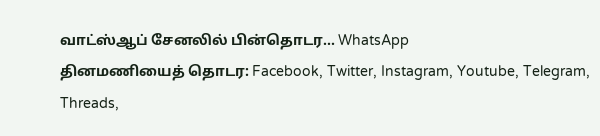வாட்ஸ்ஆப் சேனலில் பின்தொடர... WhatsApp
தினமணியைத் தொடர: Facebook, Twitter, Instagram, Youtube, Telegram, Threads,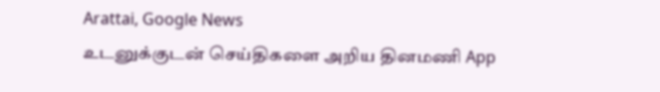Arattai, Google News
உடனுக்குடன் செய்திகளை அறிய தினமணி App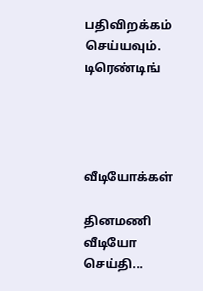பதிவிறக்கம் செய்யவும்.
டிரெண்டிங்




வீடியோக்கள்

தினமணி வீடியோ செய்தி...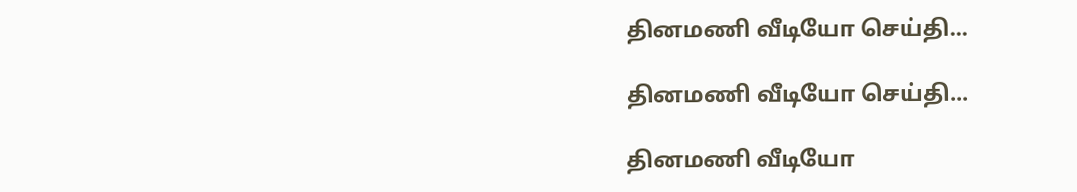தினமணி வீடியோ செய்தி...

தினமணி வீடியோ செய்தி...

தினமணி வீடியோ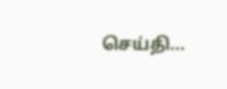செய்தி...